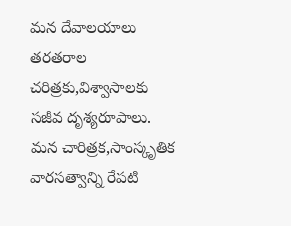మన దేవాలయాలు తరతరాల చరిత్రకు,విశ్వాసాలకు సజీవ దృశ్యరూపాలు.
మన చారిత్రక,సాంస్కృతిక వారసత్వాన్ని రేపటి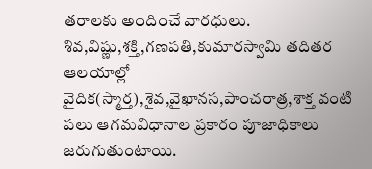తరాలకు అందించే వారధులు.
శివ,విష్ణు,శక్తి,గణపతి,కుమారస్వామి తదితర ఆలయాల్లో
వైదిక(స్మార్త),శైవ,వైఖానస,పాంచరాత్ర,శాక్త వంటి
పలు ఆగమవిధానాల ప్రకారం పూజాధికాలు జరుగుతుంటాయి.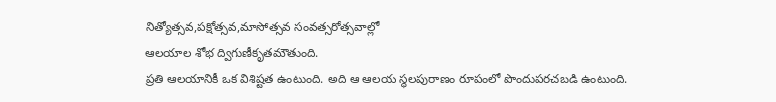నిత్యోత్సవ,పక్షోత్సవ,మాసోత్సవ సంవత్సరోత్సవాల్లో
ఆలయాల శోభ ద్విగుణీకృతమౌతుంది.
ప్రతి ఆలయానికీ ఒక విశిష్టత ఉంటుంది. అది ఆ ఆలయ స్థలపురాణం రూపంలో పొందుపరచబడి ఉంటుంది.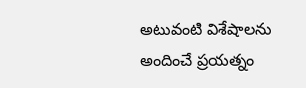అటువంటి విశేషాలను అందించే ప్రయత్నం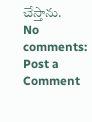చేస్తాను.
No comments:
Post a Comment